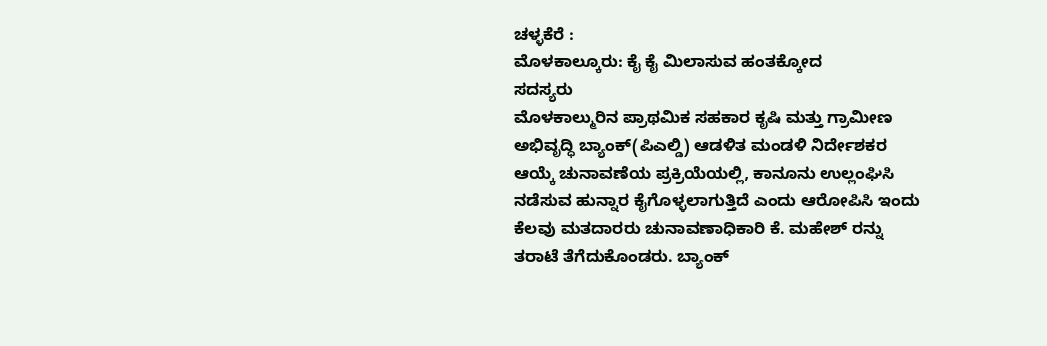ಚಳ್ಳಕೆರೆ :
ಮೊಳಕಾಲ್ಕೂರು: ಕೈ ಕೈ ಮಿಲಾಸುವ ಹಂತಕ್ಕೋದ
ಸದಸ್ಯರು
ಮೊಳಕಾಲ್ಮುರಿನ ಪ್ರಾಥಮಿಕ ಸಹಕಾರ ಕೃಷಿ ಮತ್ತು ಗ್ರಾಮೀಣ
ಅಭಿವೃದ್ಧಿ ಬ್ಯಾಂಕ್(ಪಿಎಲ್ಡಿ) ಆಡಳಿತ ಮಂಡಳಿ ನಿರ್ದೇಶಕರ
ಆಯ್ಕೆ ಚುನಾವಣೆಯ ಪ್ರಕ್ರಿಯೆಯಲ್ಲಿ, ಕಾನೂನು ಉಲ್ಲಂಘಿಸಿ
ನಡೆಸುವ ಹುನ್ನಾರ ಕೈಗೊಳ್ಳಲಾಗುತ್ತಿದೆ ಎಂದು ಆರೋಪಿಸಿ ಇಂದು
ಕೆಲವು ಮತದಾರರು ಚುನಾವಣಾಧಿಕಾರಿ ಕೆ. ಮಹೇಶ್ ರನ್ನು
ತರಾಟೆ ತೆಗೆದುಕೊಂಡರು. ಬ್ಯಾಂಕ್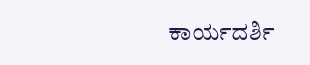ಕಾರ್ಯದರ್ಶಿ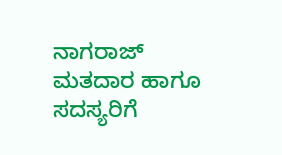ನಾಗರಾಜ್
ಮತದಾರ ಹಾಗೂ ಸದಸ್ಯರಿಗೆ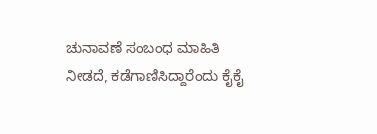ಚುನಾವಣೆ ಸಂಬಂಧ ಮಾಹಿತಿ
ನೀಡದೆ, ಕಡೆಗಾಣಿಸಿದ್ದಾರೆಂದು ಕೈಕೈ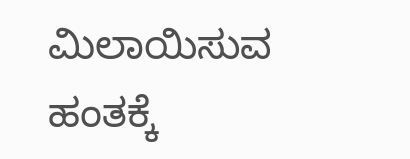ಮಿಲಾಯಿಸುವ ಹಂತಕ್ಕೆ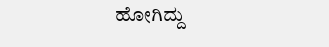ಹೋಗಿದ್ದು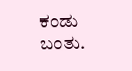ಕಂಡು ಬಂತು.